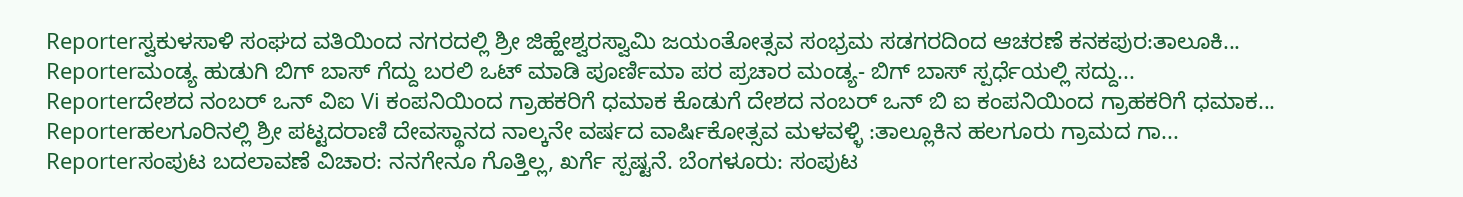Reporterಸ್ವಕುಳಸಾಳಿ ಸಂಘದ ವತಿಯಿಂದ ನಗರದಲ್ಲಿ ಶ್ರೀ ಜಿಹ್ಹೇಶ್ವರಸ್ವಾಮಿ ಜಯಂತೋತ್ಸವ ಸಂಭ್ರಮ ಸಡಗರದಿಂದ ಆಚರಣೆ ಕನಕಪುರ:ತಾಲೂಕಿ...
Reporterಮಂಡ್ಯ ಹುಡುಗಿ ಬಿಗ್ ಬಾಸ್ ಗೆದ್ದು ಬರಲಿ ಒಟ್ ಮಾಡಿ ಪೂರ್ಣಿಮಾ ಪರ ಪ್ರಚಾರ ಮಂಡ್ಯ- ಬಿಗ್ ಬಾಸ್ ಸ್ಪರ್ಧೆಯಲ್ಲಿ ಸದ್ದು...
Reporterದೇಶದ ನಂಬರ್ ಒನ್ ವಿಐ Vi ಕಂಪನಿಯಿಂದ ಗ್ರಾಹಕರಿಗೆ ಧಮಾಕ ಕೊಡುಗೆ ದೇಶದ ನಂಬರ್ ಒನ್ ಬಿ ಐ ಕಂಪನಿಯಿಂದ ಗ್ರಾಹಕರಿಗೆ ಧಮಾಕ...
Reporterಹಲಗೂರಿನಲ್ಲಿ ಶ್ರೀ ಪಟ್ಟದರಾಣಿ ದೇವಸ್ಥಾನದ ನಾಲ್ಕನೇ ವರ್ಷದ ವಾರ್ಷಿಕೋತ್ಸವ ಮಳವಳ್ಳಿ :ತಾಲ್ಲೂಕಿನ ಹಲಗೂರು ಗ್ರಾಮದ ಗಾ...
Reporterಸಂಪುಟ ಬದಲಾವಣೆ ವಿಚಾರ: ನನಗೇನೂ ಗೊತ್ತಿಲ್ಲ, ಖರ್ಗೆ ಸ್ಪಷ್ಟನೆ. ಬೆಂಗಳೂರು: ಸಂಪುಟ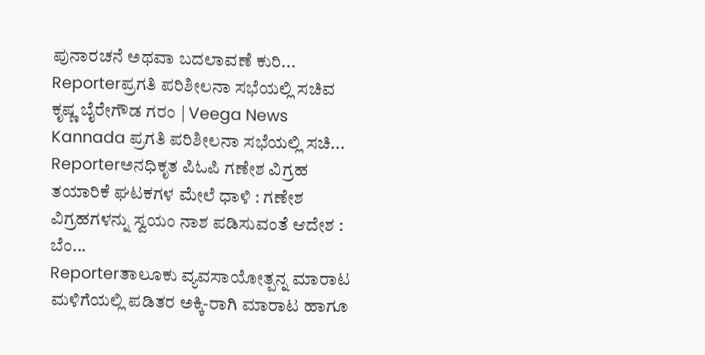ಪುನಾರಚನೆ ಅಥವಾ ಬದಲಾವಣೆ ಕುರಿ...
Reporterಪ್ರಗತಿ ಪರಿಶೀಲನಾ ಸಭೆಯಲ್ಲಿ ಸಚಿವ ಕೃಷ್ಣ ಬೈರೇಗೌಡ ಗರಂ | Veega News Kannada ಪ್ರಗತಿ ಪರಿಶೀಲನಾ ಸಭೆಯಲ್ಲಿ ಸಚಿ...
Reporterಅನಧಿಕೃತ ಪಿಓಪಿ ಗಣೇಶ ವಿಗ್ರಹ ತಯಾರಿಕೆ ಘಟಕಗಳ ಮೇಲೆ ಧಾಳಿ : ಗಣೇಶ ವಿಗ್ರಹಗಳನ್ನು ಸ್ವಯಂ ನಾಶ ಪಡಿಸುವಂತೆ ಆದೇಶ : ಬೆಂ...
Reporterತಾಲೂಕು ವ್ಯವಸಾಯೋತ್ಪನ್ನ ಮಾರಾಟ ಮಳಿಗೆಯಲ್ಲಿ ಪಡಿತರ ಅಕ್ಕಿ-ರಾಗಿ ಮಾರಾಟ ಹಾಗೂ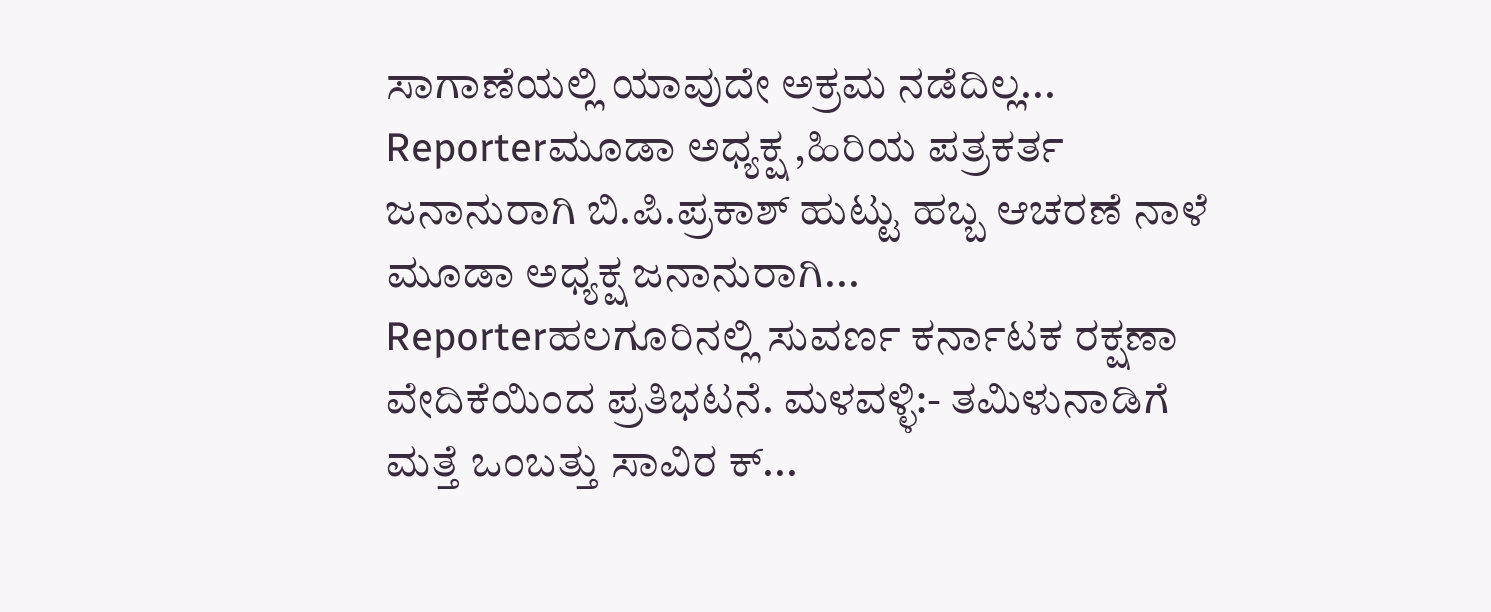ಸಾಗಾಣೆಯಲ್ಲಿ ಯಾವುದೇ ಅಕ್ರಮ ನಡೆದಿಲ್ಲ...
Reporterಮೂಡಾ ಅಧ್ಯಕ್ಷ ,ಹಿರಿಯ ಪತ್ರಕರ್ತ ಜನಾನುರಾಗಿ ಬಿ.ಪಿ.ಪ್ರಕಾಶ್ ಹುಟ್ಟು ಹಬ್ಬ ಆಚರಣೆ ನಾಳೆ ಮೂಡಾ ಅಧ್ಯಕ್ಷ ಜನಾನುರಾಗಿ...
Reporterಹಲಗೂರಿನಲ್ಲಿ ಸುವರ್ಣ ಕರ್ನಾಟಕ ರಕ್ಷಣಾ ವೇದಿಕೆಯಿಂದ ಪ್ರತಿಭಟನೆ. ಮಳವಳ್ಳಿ:- ತಮಿಳುನಾಡಿಗೆ ಮತ್ತೆ ಒಂಬತ್ತು ಸಾವಿರ ಕ್...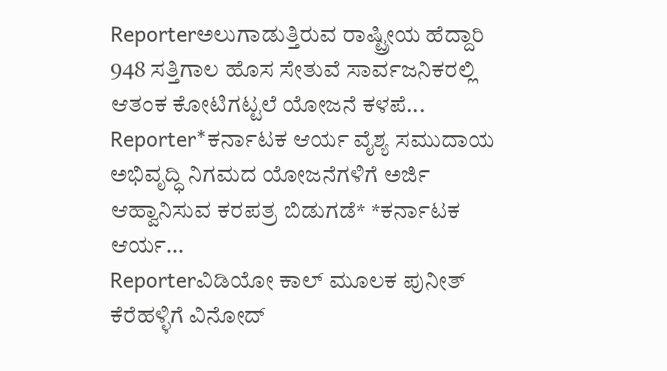Reporterಅಲುಗಾಡುತ್ತಿರುವ ರಾಷ್ಟ್ರೀಯ ಹೆದ್ದಾರಿ 948 ಸತ್ತಿಗಾಲ ಹೊಸ ಸೇತುವೆ ಸಾರ್ವಜನಿಕರಲ್ಲಿ ಆತಂಕ ಕೋಟಿಗಟ್ಟಲೆ ಯೋಜನೆ ಕಳಪೆ...
Reporter*ಕರ್ನಾಟಕ ಆರ್ಯ ವೈಶ್ಯ ಸಮುದಾಯ ಅಭಿವೃದ್ಧಿ ನಿಗಮದ ಯೋಜನೆಗಳಿಗೆ ಅರ್ಜಿ ಆಹ್ವಾನಿಸುವ ಕರಪತ್ರ ಬಿಡುಗಡೆ* *ಕರ್ನಾಟಕ ಆರ್ಯ...
Reporterವಿಡಿಯೋ ಕಾಲ್ ಮೂಲಕ ಪುನೀತ್ ಕೆರೆಹಳ್ಳಿಗೆ ವಿನೋದ್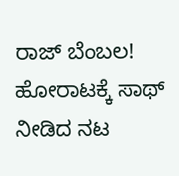ರಾಜ್ ಬೆಂಬಲ! ಹೋರಾಟಕ್ಕೆ ಸಾಥ್ ನೀಡಿದ ನಟ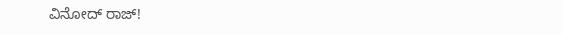ವಿನೋದ್ ರಾಜ್!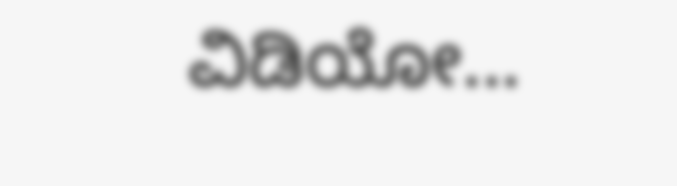ವಿಡಿಯೋ...